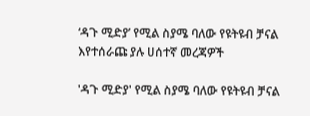‘ዳጉ ሚድያ’ የሚል ስያሜ ባለው የዩትዩብ ቻናል እየተሰራጩ ያሉ ሀሰተኛ መረጃዎች

'ዳጉ ሚድያ' የሚል ስያሜ ባለው የዩትዩብ ቻናል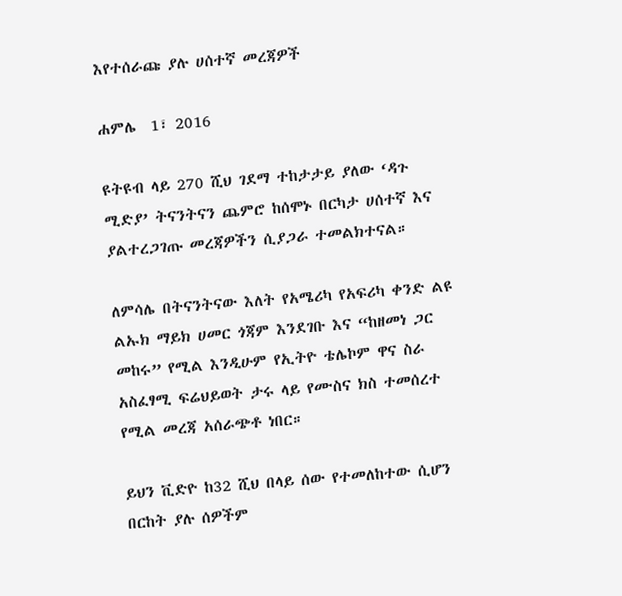እየተሰራጩ ያሉ ሀሰተኛ መረጃዎች

ሐምሌ  1፣ 2016

ዩትዩብ ላይ 270 ሺህ ገደማ ተከታታይ ያለው ‘ዳጉ ሚድያ’ ትናንትናን ጨምሮ ከሰሞኑ በርካታ ሀሰተኛ እና ያልተረጋገጡ መረጃዎችን ሲያጋራ ተመልክተናል።

ለምሳሌ በትናንትናው እለት የአሜሪካ የአፍሪካ ቀንድ ልዩ ልኡክ ማይክ ሀመር ጎጃም እንደገቡ እና “ከዘመነ ጋር መከሩ” የሚል እንዲሁም የኢትዮ ቴሌኮም ዋና ስራ አስፈፃሚ ፍሬህይወት ታሩ ላይ የሙስና ክስ ተመሰረተ የሚል መረጃ አሰራጭቶ ነበር።

ይህን ቪድዮ ከ32 ሺህ በላይ ሰው የተመለከተው ሲሆን በርከት ያሉ ሰዎችም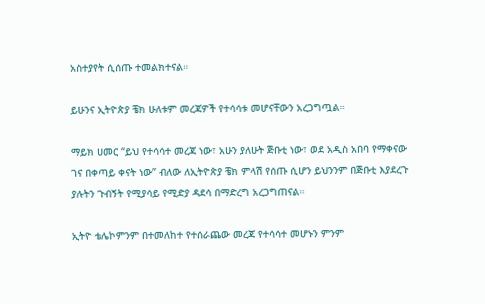አስተያየት ሲሰጡ ተመልክተናል።

ይሁንና ኢትዮጵያ ቼክ ሁለቱም መረጃዎች የተሳሳቱ መሆናቸውን አረጋግጧል።

ማይክ ሀመር “ይህ የተሳሳተ መረጃ ነው፣ አሁን ያለሁት ጅቡቲ ነው፣ ወደ አዲስ አበባ የማቀናው ገና በቀጣይ ቀናት ነው” ብለው ለኢትዮጵያ ቼክ ምላሽ የሰጡ ሲሆን ይህንንም በጅቡቲ እያደረጉ ያሉትን ጉብኝት የሚያሳይ የሚድያ ዳደሳ በማድረግ አረጋግጠናል።

ኢትዮ ቴሌኮምንም በተመለከተ የተሰራጨው መረጃ የተሳሳተ መሆኑን ምንም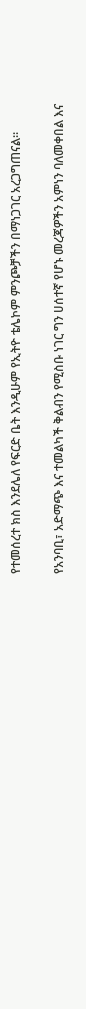የተመሰረተ ክስ እንደሌለ የፍርድ ቤት እንዲሁም የኢትዮ ቴሌኮም ምንጮቻችን በማነጋገር አረጋግጠናል።

የአንባቢ፣ አድማጭ እና ተመልካች ቅልብን የሚስቡ ነገር ግን ሀሰተኛ የሆኑ መረጃዎችን አምነን ባለመቀበል እና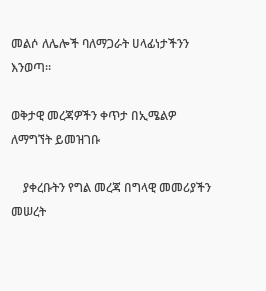መልሶ ለሌሎች ባለማጋራት ሀላፊነታችንን እንወጣ።

ወቅታዊ መረጃዎችን ቀጥታ በኢሜልዎ ለማግኘት ይመዝገቡ

    ያቀረቡትን የግል መረጃ በግላዊ መመሪያችን መሠረት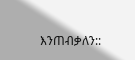እንጠብቃለን::